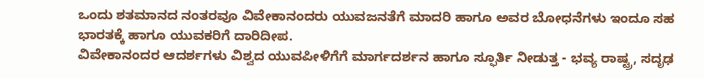ಒಂದು ಶತಮಾನದ ನಂತರವೂ ವಿವೇಕಾನಂದರು ಯುವಜನತೆಗೆ ಮಾದರಿ ಹಾಗೂ ಅವರ ಬೋಧನೆಗಳು ಇಂದೂ ಸಹ ಭಾರತಕ್ಕೆ ಹಾಗೂ ಯುವಕರಿಗೆ ದಾರಿದೀಪ.
ವಿವೇಕಾನಂದರ ಆದರ್ಶಗಳು ವಿಶ್ವದ ಯುವಪೀಳಿಗೆಗೆ ಮಾರ್ಗದರ್ಶನ ಹಾಗೂ ಸ್ಫೂರ್ತಿ ನೀಡುತ್ತ - ಭವ್ಯ ರಾಷ್ಟ್ರ, ಸದೃಢ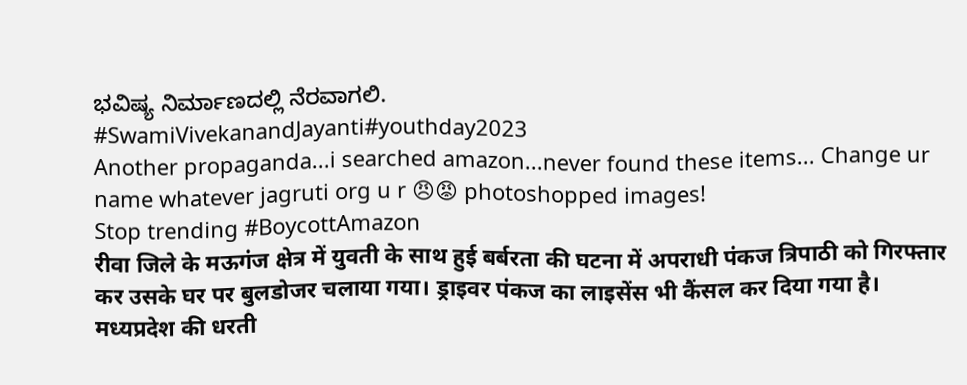ಭವಿಷ್ಯ ನಿರ್ಮಾಣದಲ್ಲಿ ನೆರವಾಗಲಿ.
#SwamiVivekanandJayanti#youthday2023
Another propaganda...i searched amazon...never found these items... Change ur name whatever jagruti org u r 😠😡 photoshopped images!
Stop trending #BoycottAmazon
रीवा जिले के मऊगंज क्षेत्र में युवती के साथ हुई बर्बरता की घटना में अपराधी पंकज त्रिपाठी को गिरफ्तार कर उसके घर पर बुलडोजर चलाया गया। ड्राइवर पंकज का लाइसेंस भी कैंसल कर दिया गया है।
मध्यप्रदेश की धरती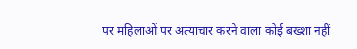पर महिलाओं पर अत्याचार करने वाला कोई बख्शा नहीं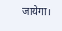जायेगा।